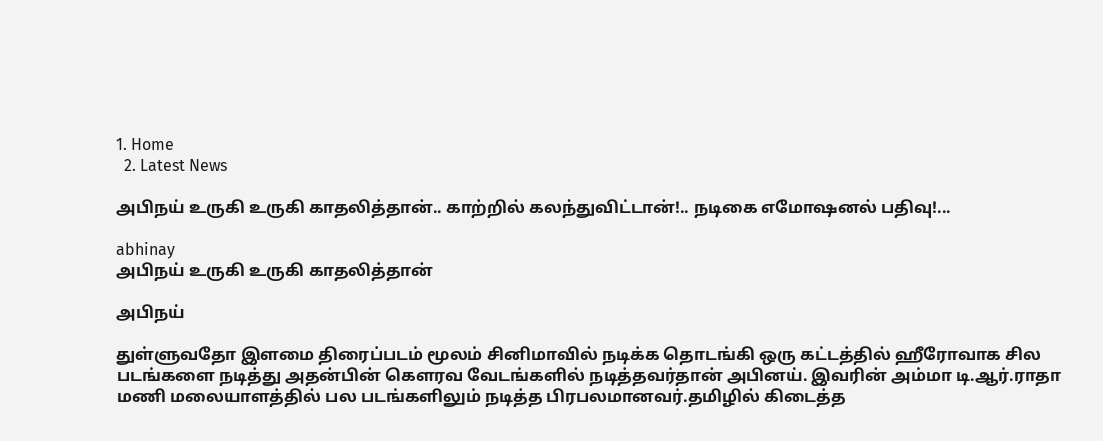1. Home
  2. Latest News

அபிநய் உருகி உருகி காதலித்தான்.. காற்றில் கலந்துவிட்டான்!.. நடிகை எமோஷனல் பதிவு!...

abhinay
அபிநய் உருகி உருகி காதலித்தான்

அபிநய்

துள்ளுவதோ இளமை திரைப்படம் மூலம் சினிமாவில் நடிக்க தொடங்கி ஒரு கட்டத்தில் ஹீரோவாக சில படங்களை நடித்து அதன்பின் கௌரவ வேடங்களில் நடித்தவர்தான் அபினய். இவரின் அம்மா டி.ஆர்.ராதா மணி மலையாளத்தில் பல படங்களிலும் நடித்த பிரபலமானவர்.தமிழில் கிடைத்த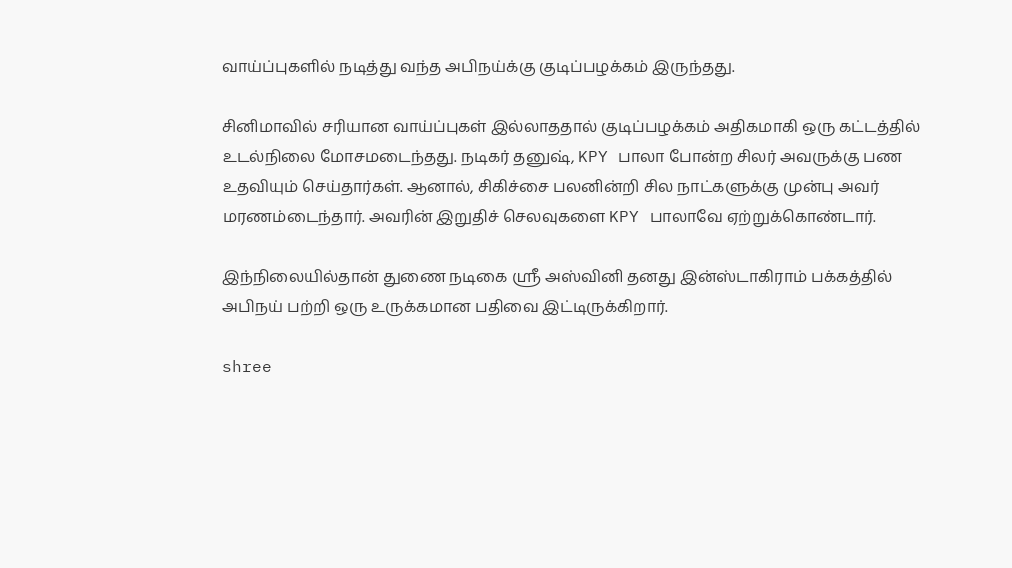வாய்ப்புகளில் நடித்து வந்த அபிநய்க்கு குடிப்பழக்கம் இருந்தது.

சினிமாவில் சரியான வாய்ப்புகள் இல்லாததால் குடிப்பழக்கம் அதிகமாகி ஒரு கட்டத்தில் உடல்நிலை மோசமடைந்தது. நடிகர் தனுஷ், KPY பாலா போன்ற சிலர் அவருக்கு பண உதவியும் செய்தார்கள். ஆனால், சிகிச்சை பலனின்றி சில நாட்களுக்கு முன்பு அவர் மரணம்டைந்தார். அவரின் இறுதிச் செலவுகளை KPY பாலாவே ஏற்றுக்கொண்டார்.

இந்நிலையில்தான் துணை நடிகை ஸ்ரீ அஸ்வினி தனது இன்ஸ்டாகிராம் பக்கத்தில் அபிநய் பற்றி ஒரு உருக்கமான பதிவை இட்டிருக்கிறார்.

shree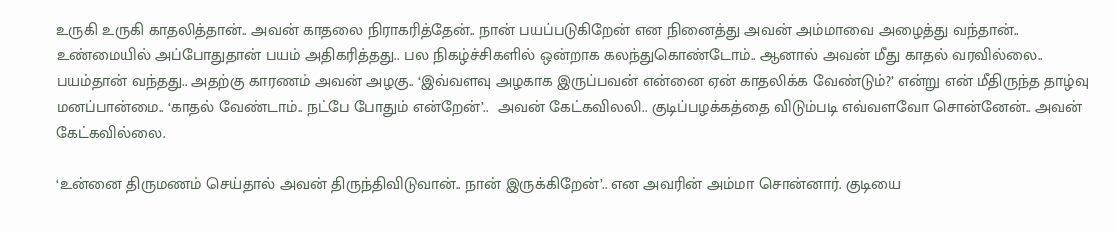உருகி உருகி காதலித்தான்.. அவன் காதலை நிராகரித்தேன்.. நான் பயப்படுகிறேன் என நினைத்து அவன் அம்மாவை அழைத்து வந்தான்.. உண்மையில் அப்போதுதான் பயம் அதிகரித்தது.. பல நிகழ்ச்சிகளில் ஒன்றாக கலந்துகொண்டோம்.. ஆனால் அவன் மீது காதல் வரவில்லை.. பயம்தான் வந்தது.. அதற்கு காரணம் அவன் அழகு.. ‘இவ்வளவு அழகாக இருப்பவன் என்னை ஏன் காதலிக்க வேண்டும்?’ என்று என் மீதிருந்த தாழ்வு மனப்பான்மை.. ‘காதல் வேண்டாம்.. நட்பே போதும் என்றேன்’..  அவன் கேட்கவிலலி.. குடிப்பழக்கத்தை விடும்படி எவ்வளவோ சொன்னேன்.. அவன் கேட்கவில்லை.

‘உன்னை திருமணம் செய்தால் அவன் திருந்திவிடுவான்.. நான் இருக்கிறேன்’.. என அவரின் அம்மா சொன்னார். குடியை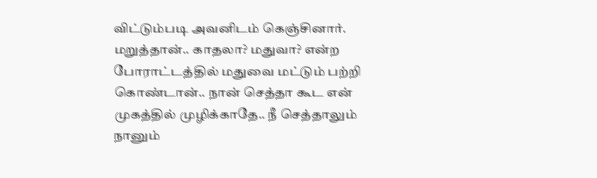விட்டும்படி அவனிடம் கெஞ்சினார். மறுத்தான்.. காதலா? மதுவா? என்ற போராட்டத்தில் மதுவை மட்டும் பற்றி கொண்டான்.. நான் செத்தா கூட என் முகத்தில் முழிக்காதே.. நீ செத்தாலும் நானும்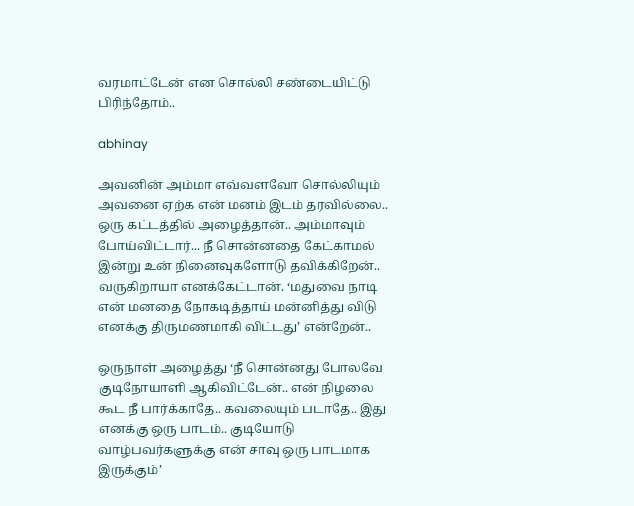வரமாட்டேன் என சொல்லி சண்டையிட்டு பிரிந்தோம்..

abhinay

அவனின் அம்மா எவ்வளவோ சொல்லியும் அவனை ஏற்க என் மனம் இடம் தரவில்லை.. ஒரு கட்டத்தில் அழைத்தான்.. அம்மாவும் போய்விட்டார்... நீ சொன்னதை கேட்காமல் இன்று உன் நினைவுகளோடு தவிக்கிறேன்.. வருகிறாயா எனக்கேட்டான். ‘மதுவை நாடி என் மனதை நோகடித்தாய் மன்னித்து விடு எனக்கு திருமணமாகி விட்டது’ என்றேன்..

ஒருநாள் அழைத்து ‘நீ சொன்னது போலவே குடிநோயாளி ஆகிவிட்டேன்.. என் நிழலை கூட நீ பார்க்காதே.. கவலையும் படாதே.. இது எனக்கு ஒரு பாடம்.. குடியோடு வாழ்பவர்களுக்கு என் சாவு ஒரு பாடமாக இருக்கும்’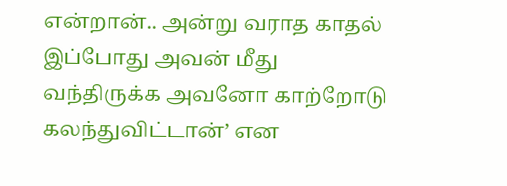என்றான்.. அன்று வராத காதல் இப்போது அவன் மீது வந்திருக்க அவனோ காற்றோடு கலந்துவிட்டான்’ என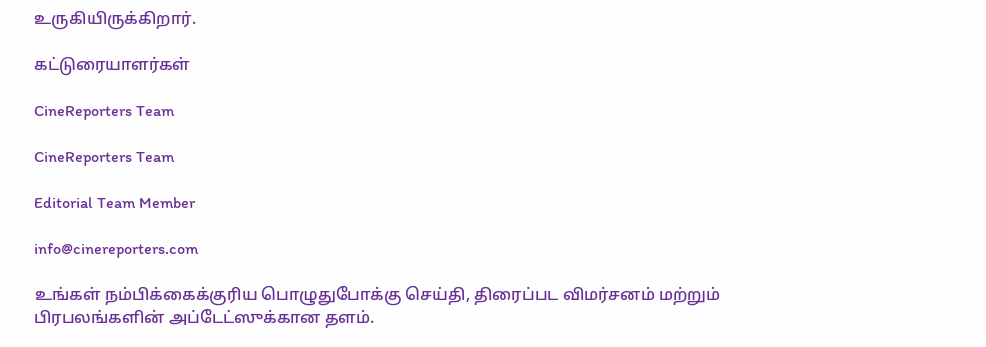உருகியிருக்கிறார்.

கட்டுரையாளர்கள்

CineReporters Team

CineReporters Team

Editorial Team Member

info@cinereporters.com

உங்கள் நம்பிக்கைக்குரிய பொழுதுபோக்கு செய்தி, திரைப்பட விமர்சனம் மற்றும் பிரபலங்களின் அப்டேட்ஸுக்கான தளம்.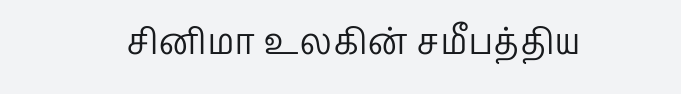சினிமா உலகின் சமீபத்திய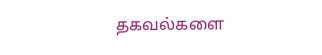தகவல்களை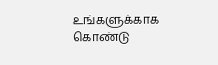உங்களுக்காக கொண்டு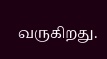வருகிறது.